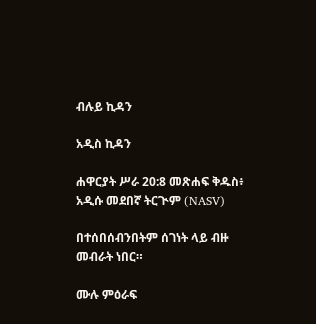ብሉይ ኪዳን

አዲስ ኪዳን

ሐዋርያት ሥራ 20:8 መጽሐፍ ቅዱስ፥ አዲሱ መደበኛ ትርጒም (NASV)

በተሰበሰብንበትም ሰገነት ላይ ብዙ መብራት ነበር።

ሙሉ ምዕራፍ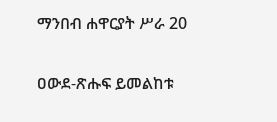ማንበብ ሐዋርያት ሥራ 20

ዐውደ-ጽሑፍ ይመልከቱ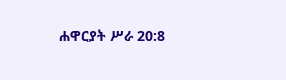ሐዋርያት ሥራ 20:8